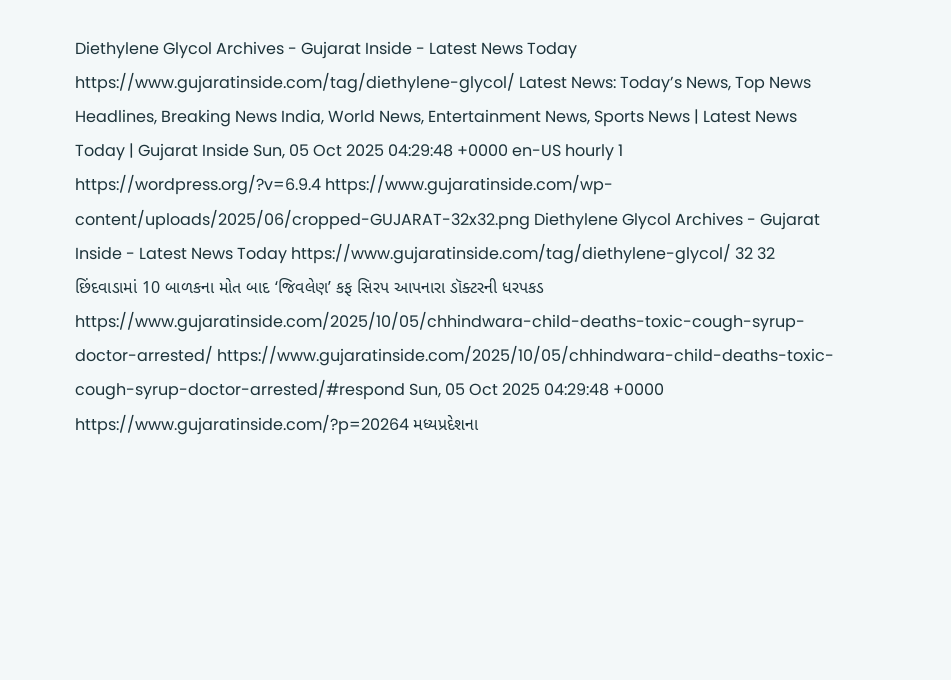Diethylene Glycol Archives - Gujarat Inside - Latest News Today https://www.gujaratinside.com/tag/diethylene-glycol/ Latest News: Today’s News, Top News Headlines, Breaking News India, World News, Entertainment News, Sports News | Latest News Today | Gujarat Inside Sun, 05 Oct 2025 04:29:48 +0000 en-US hourly 1 https://wordpress.org/?v=6.9.4 https://www.gujaratinside.com/wp-content/uploads/2025/06/cropped-GUJARAT-32x32.png Diethylene Glycol Archives - Gujarat Inside - Latest News Today https://www.gujaratinside.com/tag/diethylene-glycol/ 32 32 છિંદવાડામાં 10 બાળકના મોત બાદ ‘જિવલેણ’ કફ સિરપ આપનારા ડૉક્ટરની ધરપકડ https://www.gujaratinside.com/2025/10/05/chhindwara-child-deaths-toxic-cough-syrup-doctor-arrested/ https://www.gujaratinside.com/2025/10/05/chhindwara-child-deaths-toxic-cough-syrup-doctor-arrested/#respond Sun, 05 Oct 2025 04:29:48 +0000 https://www.gujaratinside.com/?p=20264 મધ્યપ્રદેશના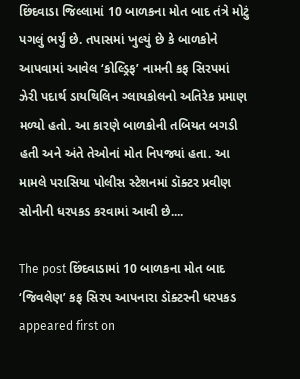છિંદવાડા જિલ્લામાં 10 બાળકના મોત બાદ તંત્રે મોટું પગલું ભર્યું છે. તપાસમાં ખુલ્યું છે કે બાળકોને આપવામાં આવેલ ‘કોલ્ડ્રિફ’ નામની કફ સિરપમાં ઝેરી પદાર્થ ડાયથિલિન ગ્લાયકોલનો અતિરેક પ્રમાણ મળ્યો હતો. આ કારણે બાળકોની તબિયત બગડી હતી અને અંતે તેઓનાં મોત નિપજ્યાં હતા. આ મામલે પરાસિયા પોલીસ સ્ટેશનમાં ડૉક્ટર પ્રવીણ સોનીની ધરપકડ કરવામાં આવી છે....

The post છિંદવાડામાં 10 બાળકના મોત બાદ ‘જિવલેણ’ કફ સિરપ આપનારા ડૉક્ટરની ધરપકડ appeared first on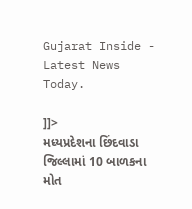Gujarat Inside - Latest News Today.

]]>
મધ્યપ્રદેશના છિંદવાડા જિલ્લામાં 10 બાળકના મોત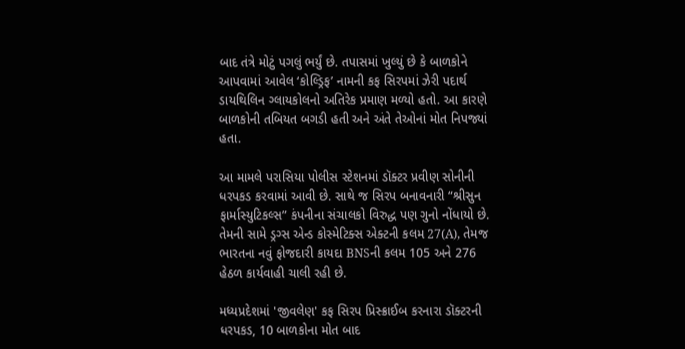બાદ તંત્રે મોટું પગલું ભર્યું છે. તપાસમાં ખુલ્યું છે કે બાળકોને આપવામાં આવેલ ‘કોલ્ડ્રિફ’ નામની કફ સિરપમાં ઝેરી પદાર્થ ડાયથિલિન ગ્લાયકોલનો અતિરેક પ્રમાણ મળ્યો હતો. આ કારણે બાળકોની તબિયત બગડી હતી અને અંતે તેઓનાં મોત નિપજ્યાં હતા.

આ મામલે પરાસિયા પોલીસ સ્ટેશનમાં ડૉક્ટર પ્રવીણ સોનીની ધરપકડ કરવામાં આવી છે. સાથે જ સિરપ બનાવનારી “શ્રીસુન ફાર્માસ્યુટિકલ્સ” કંપનીના સંચાલકો વિરુદ્ધ પણ ગુનો નોંધાયો છે. તેમની સામે ડ્રગ્સ એન્ડ કોસ્મેટિક્સ એક્ટની કલમ 27(A), તેમજ ભારતના નવું ફોજદારી કાયદા BNSની કલમ 105 અને 276 હેઠળ કાર્યવાહી ચાલી રહી છે.

મધ્યપ્રદેશમાં 'જીવલેણ' કફ સિરપ પ્રિસ્ક્રાઈબ કરનારા ડૉક્ટરની ધરપકડ, 10 બાળકોના મોત બાદ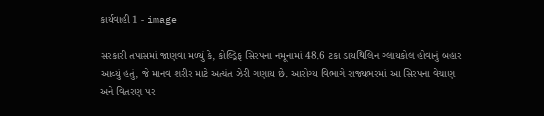કાર્યવાહી 1 - image

સરકારી તપાસમાં જાણવા મળ્યું કે, કોલ્ડ્રિફ સિરપના નમૂનામાં 48.6 ટકા ડાયથિલિન ગ્લાયકોલ હોવાનું બહાર આવ્યું હતું, જે માનવ શરીર માટે અત્યંત ઝેરી ગણાય છે. આરોગ્ય વિભાગે રાજ્યભરમાં આ સિરપના વેચાણ અને વિતરણ પર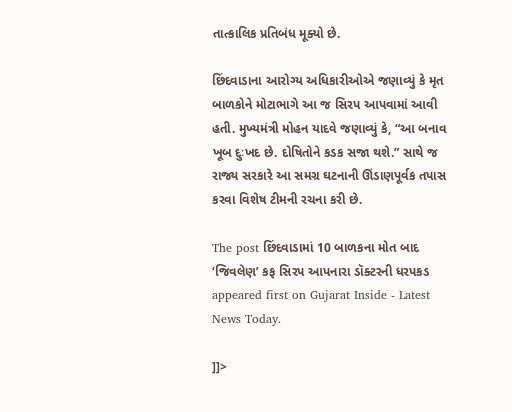તાત્કાલિક પ્રતિબંધ મૂક્યો છે.

છિંદવાડાના આરોગ્ય અધિકારીઓએ જણાવ્યું કે મૃત બાળકોને મોટાભાગે આ જ સિરપ આપવામાં આવી હતી. મુખ્યમંત્રી મોહન યાદવે જણાવ્યું કે, “આ બનાવ ખૂબ દુઃખદ છે. દોષિતોને કડક સજા થશે.” સાથે જ રાજ્ય સરકારે આ સમગ્ર ઘટનાની ઊંડાણપૂર્વક તપાસ કરવા વિશેષ ટીમની રચના કરી છે.

The post છિંદવાડામાં 10 બાળકના મોત બાદ ‘જિવલેણ’ કફ સિરપ આપનારા ડૉક્ટરની ધરપકડ appeared first on Gujarat Inside - Latest News Today.

]]>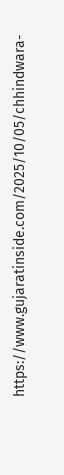https://www.gujaratinside.com/2025/10/05/chhindwara-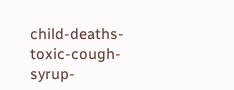child-deaths-toxic-cough-syrup-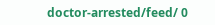doctor-arrested/feed/ 0